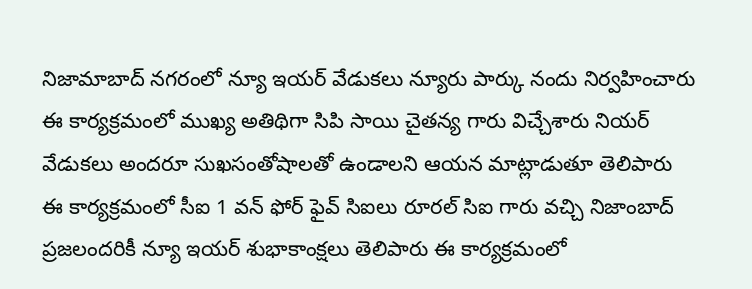నిజామాబాద్ నగరంలో న్యూ ఇయర్ వేడుకలు న్యూరు పార్కు నందు నిర్వహించారు
ఈ కార్యక్రమంలో ముఖ్య అతిథిగా సిపి సాయి చైతన్య గారు విచ్చేశారు నియర్ వేడుకలు అందరూ సుఖసంతోషాలతో ఉండాలని ఆయన మాట్లాడుతూ తెలిపారు
ఈ కార్యక్రమంలో సీఐ 1 వన్ ఫోర్ ఫైవ్ సిఐలు రూరల్ సిఐ గారు వచ్చి నిజాంబాద్ ప్రజలందరికీ న్యూ ఇయర్ శుభాకాంక్షలు తెలిపారు ఈ కార్యక్రమంలో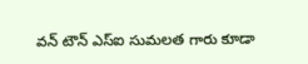వన్ టౌన్ ఎస్ఐ సుమలత గారు కూడా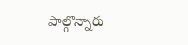పాల్గొన్నారు